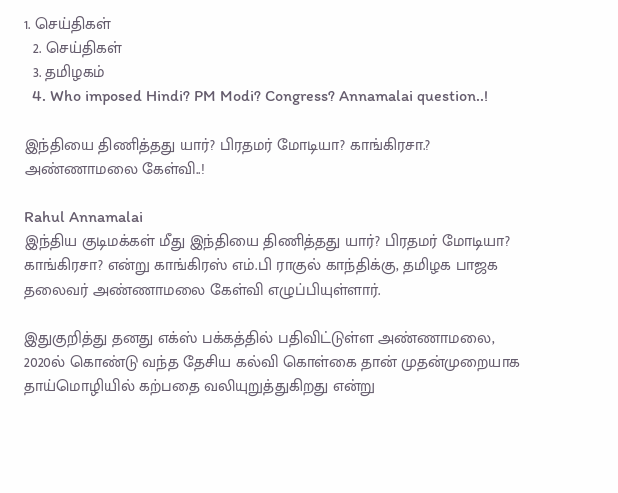1. செய்திகள்
  2. செய்திகள்
  3. த‌மிழக‌ம்
  4. Who imposed Hindi? PM Modi? Congress? Annamalai question..!

இந்தியை திணித்தது யார்? பிரதமர் மோடியா? காங்கிரசா.? அண்ணாமலை கேள்வி..!

Rahul Annamalai
இந்திய குடிமக்கள் மீது இந்தியை திணித்தது யார்? பிரதமர் மோடியா? காங்கிரசா? என்று காங்கிரஸ் எம்.பி ராகுல் காந்திக்கு, தமிழக பாஜக தலைவர் அண்ணாமலை கேள்வி எழுப்பியுள்ளார்.

இதுகுறித்து தனது எக்ஸ் பக்கத்தில் பதிவிட்டுள்ள அண்ணாமலை, 2020ல் கொண்டு வந்த தேசிய கல்வி கொள்கை தான் முதன்முறையாக தாய்மொழியில் கற்பதை வலியுறுத்துகிறது என்று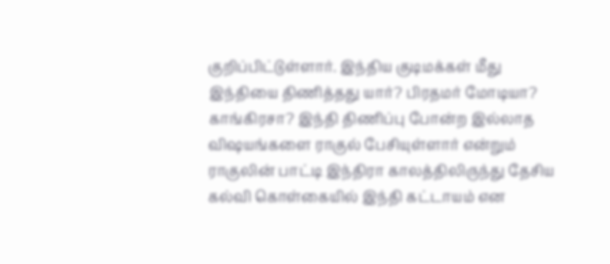குறிப்பிட்டுள்ளார். இந்திய குடிமக்கள் மீது இந்தியை திணித்தது யார்? பிரதமர் மோடியா? காங்கிரசா? இந்தி திணிப்பு போன்ற இல்லாத விஷயங்களை ராகுல் பேசியுள்ளார் என்றும் ராகுலின் பாட்டி இந்திரா காலத்திலிருந்து தேசிய கல்வி கொள்கையில் இந்தி கட்டாயம் என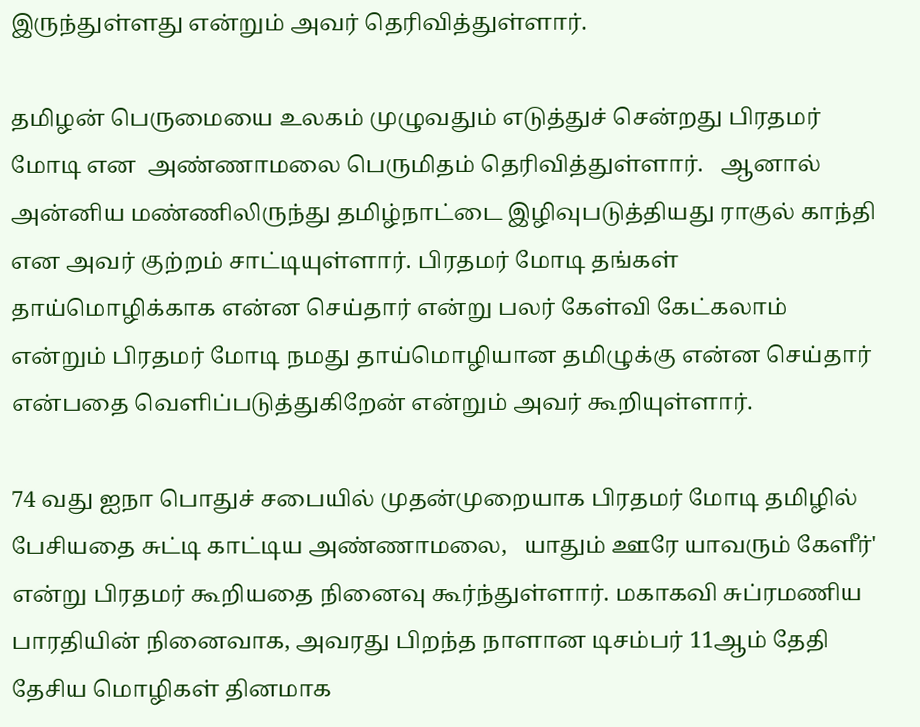இருந்துள்ளது என்றும் அவர் தெரிவித்துள்ளார்.

தமிழன் பெருமையை உலகம் முழுவதும் எடுத்துச் சென்றது பிரதமர் மோடி என  அண்ணாமலை பெருமிதம் தெரிவித்துள்ளார்.   ஆனால் அன்னிய மண்ணிலிருந்து தமிழ்நாட்டை இழிவுபடுத்தியது ராகுல் காந்தி என அவர் குற்றம் சாட்டியுள்ளார். பிரதமர் மோடி தங்கள் தாய்மொழிக்காக என்ன செய்தார் என்று பலர் கேள்வி கேட்கலாம் என்றும் பிரதமர் மோடி நமது தாய்மொழியான தமிழுக்கு என்ன செய்தார் என்பதை வெளிப்படுத்துகிறேன் என்றும் அவர் கூறியுள்ளார்.

74 வது ஐநா பொதுச் சபையில் முதன்முறையாக பிரதமர் மோடி தமிழில் பேசியதை சுட்டி காட்டிய அண்ணாமலை,   யாதும் ஊரே யாவரும் கேளீர்' என்று பிரதமர் கூறியதை நினைவு கூர்ந்துள்ளார். மகாகவி சுப்ரமணிய பாரதியின் நினைவாக, அவரது பிறந்த நாளான டிசம்பர் 11ஆம் தேதி தேசிய மொழிகள் தினமாக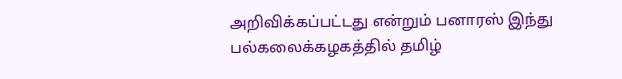அறிவிக்கப்பட்டது என்றும் பனாரஸ் இந்து பல்கலைக்கழகத்தில் தமிழ்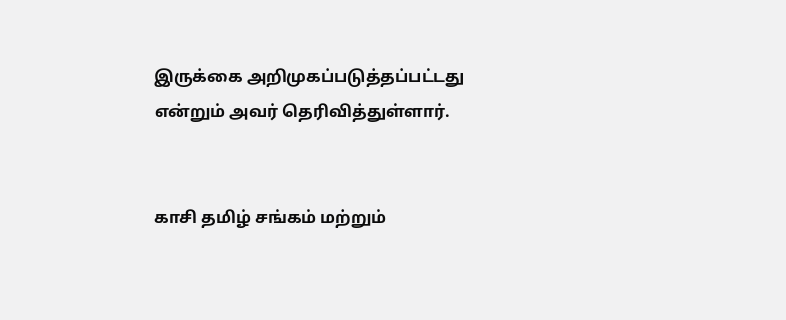இருக்கை அறிமுகப்படுத்தப்பட்டது என்றும் அவர் தெரிவித்துள்ளார்.


காசி தமிழ் சங்கம் மற்றும்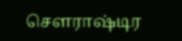சௌராஷ்டிர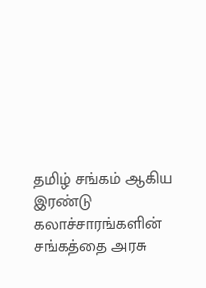தமிழ் சங்கம் ஆகிய இரண்டு கலாச்சாரங்களின் சங்கத்தை அரசு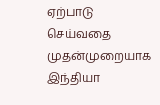ஏற்பாடு செய்வதை முதன்முறையாக இந்தியா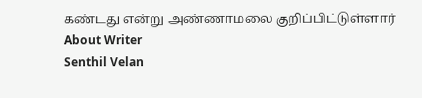கண்டது என்று அண்ணாமலை குறிப்பிட்டுள்ளார்
About Writer
Senthil Velan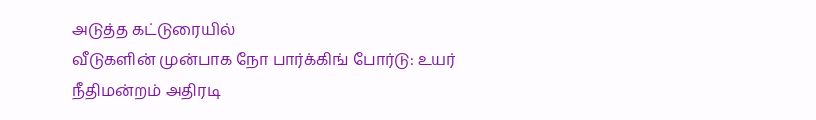அடுத்த கட்டுரையில்
வீடுகளின் முன்பாக நோ பார்க்கிங் போர்டு: உயர் நீதிமன்றம் அதிரடி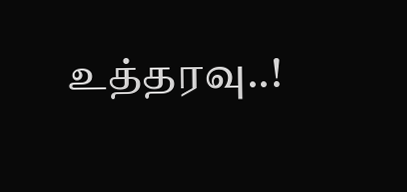உத்தரவு..!